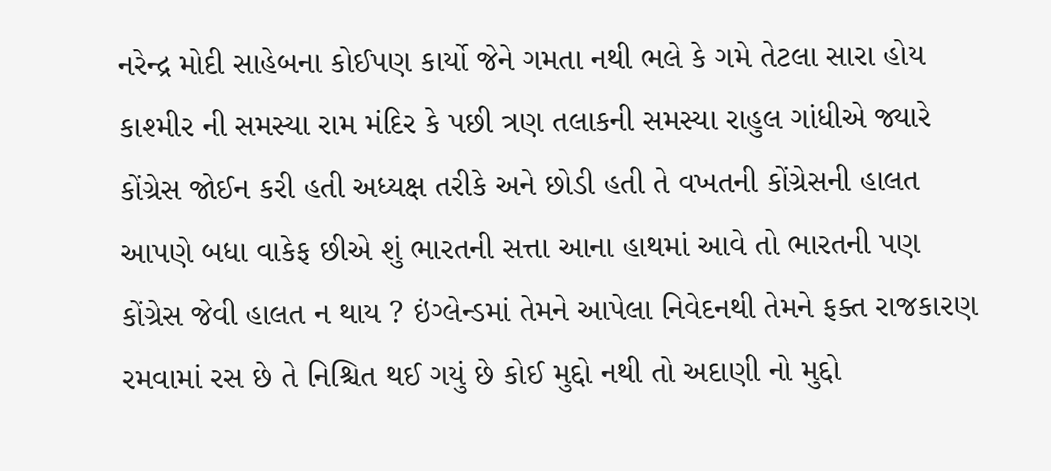નરેન્દ્ર મોદી સાહેબના કોઈપણ કાર્યો જેને ગમતા નથી ભલે કે ગમે તેટલા સારા હોય કાશ્મીર ની સમસ્યા રામ મંદિર કે પછી ત્રણ તલાકની સમસ્યા રાહુલ ગાંધીએ જ્યારે કોંગ્રેસ જોઈન કરી હતી અધ્યક્ષ તરીકે અને છોડી હતી તે વખતની કોંગ્રેસની હાલત આપણે બધા વાકેફ છીએ શું ભારતની સત્તા આના હાથમાં આવે તો ભારતની પણ કોંગ્રેસ જેવી હાલત ન થાય ? ઇંગ્લેન્ડમાં તેમને આપેલા નિવેદનથી તેમને ફક્ત રાજકારણ રમવામાં રસ છે તે નિશ્ચિત થઈ ગયું છે કોઈ મુદ્દો નથી તો અદાણી નો મુદ્દો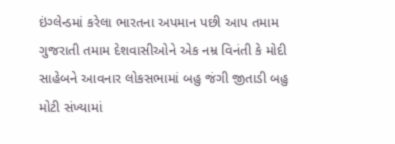ઇંગ્લેન્ડમાં કરેલા ભારતના અપમાન પછી આપ તમામ ગુજરાતી તમામ દેશવાસીઓને એક નમ્ર વિનંતી કે મોદી સાહેબને આવનાર લોકસભામાં બહુ જંગી જીતાડી બહુ મોટી સંખ્યામાં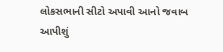લોકસભાની સીટો અપાવી આનો જવાબ આપીશું